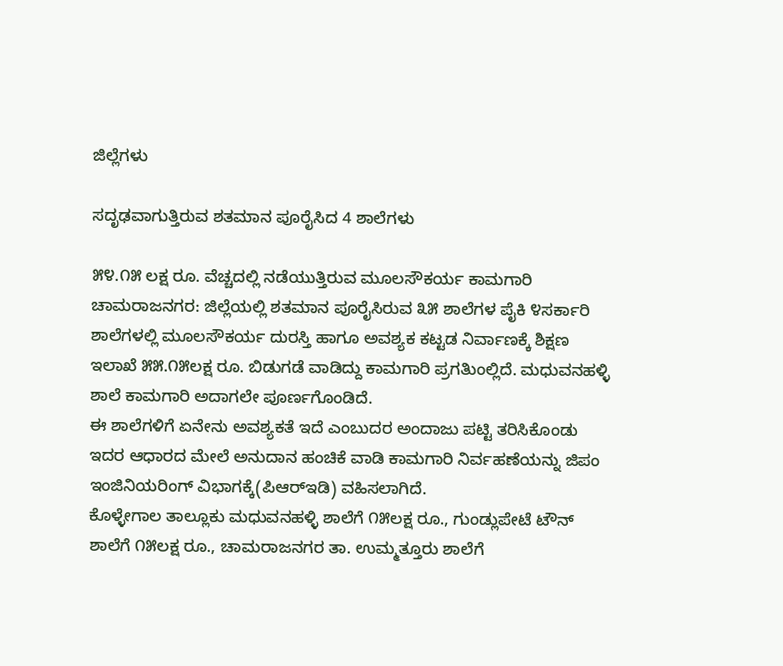ಜಿಲ್ಲೆಗಳು

ಸದೃಢವಾಗುತ್ತಿರುವ ಶತಮಾನ ಪೂರೈಸಿದ 4 ಶಾಲೆಗಳು

೫೪.೧೫ ಲಕ್ಷ ರೂ. ವೆಚ್ಚದಲ್ಲಿ ನಡೆಯುತ್ತಿರುವ ಮೂಲಸೌಕರ್ಯ ಕಾಮಗಾರಿ
ಚಾಮರಾಜನಗರ: ಜಿಲ್ಲೆಯಲ್ಲಿ ಶತಮಾನ ಪೂರೈಸಿರುವ ೩೫ ಶಾಲೆಗಳ ಪೈಕಿ ೪ಸರ್ಕಾರಿ ಶಾಲೆಗಳಲ್ಲಿ ಮೂಲಸೌಕರ್ಯ ದುರಸ್ತಿ ಹಾಗೂ ಅವಶ್ಯಕ ಕಟ್ಟಡ ನಿರ್ವಾಣಕ್ಕೆ ಶಿಕ್ಷಣ ಇಲಾಖೆ ೫೫.೧೫ಲಕ್ಷ ರೂ. ಬಿಡುಗಡೆ ವಾಡಿದ್ದು ಕಾಮಗಾರಿ ಪ್ರಗತಿುಂಲ್ಲಿದೆ. ಮಧುವನಹಳ್ಳಿ ಶಾಲೆ ಕಾಮಗಾರಿ ಅದಾಗಲೇ ಪೂರ್ಣಗೊಂಡಿದೆ.
ಈ ಶಾಲೆಗಳಿಗೆ ಏನೇನು ಅವಶ್ಯಕತೆ ಇದೆ ಎಂಬುದರ ಅಂದಾಜು ಪಟ್ಟಿ ತರಿಸಿಕೊಂಡು ಇದರ ಆಧಾರದ ಮೇಲೆ ಅನುದಾನ ಹಂಚಿಕೆ ವಾಡಿ ಕಾಮಗಾರಿ ನಿರ್ವಹಣೆಯನ್ನು ಜಿಪಂ ಇಂಜಿನಿಯರಿಂಗ್ ವಿಭಾಗಕ್ಕೆ(ಪಿಆರ್‌ಇಡಿ) ವಹಿಸಲಾಗಿದೆ.
ಕೊಳ್ಳೇಗಾಲ ತಾಲ್ಲೂಕು ಮಧುವನಹಳ್ಳಿ ಶಾಲೆಗೆ ೧೫ಲಕ್ಷ ರೂ., ಗುಂಡ್ಲುಪೇಟೆ ಟೌನ್ ಶಾಲೆಗೆ ೧೫ಲಕ್ಷ ರೂ., ಚಾಮರಾಜನಗರ ತಾ. ಉಮ್ಮತ್ತೂರು ಶಾಲೆಗೆ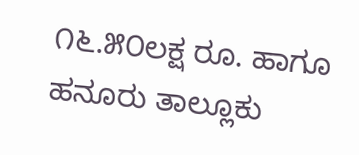೧೬.೫೦ಲಕ್ಷ ರೂ. ಹಾಗೂ ಹನೂರು ತಾಲ್ಲೂಕು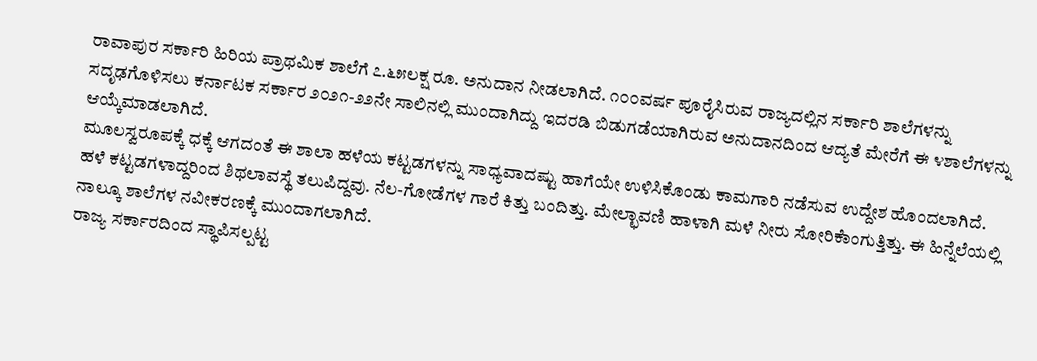ರಾವಾಪುರ ಸರ್ಕಾರಿ ಹಿರಿಯ ಪ್ರಾಥಮಿಕ ಶಾಲೆಗೆ ೭.೬೫ಲಕ್ಷ ರೂ. ಅನುದಾನ ನೀಡಲಾಗಿದೆ. ೧೦೦ವರ್ಷ ಪೂರೈಸಿರುವ ರಾಜ್ಯದಲ್ಲಿನ ಸರ್ಕಾರಿ ಶಾಲೆಗಳನ್ನು ಸದೃಢಗೊಳಿಸಲು ಕರ್ನಾಟಕ ಸರ್ಕಾರ ೨೦೨೧-೨೨ನೇ ಸಾಲಿನಲ್ಲಿ ಮುಂದಾಗಿದ್ದು ಇದರಡಿ ಬಿಡುಗಡೆಯಾಗಿರುವ ಅನುದಾನದಿಂದ ಆದ್ಯತೆ ಮೇರೆಗೆ ಈ ೪ಶಾಲೆಗಳನ್ನು ಆಯ್ಕೆಮಾಡಲಾಗಿದೆ.
ಮೂಲಸ್ವರೂಪಕ್ಕೆ ಧಕ್ಕೆ ಆಗದಂತೆ ಈ ಶಾಲಾ ಹಳೆಯ ಕಟ್ಟಡಗಳನ್ನು ಸಾಧ್ಯವಾದಷ್ಟು ಹಾಗೆಯೇ ಉಳಿಸಿಕೊಂಡು ಕಾಮಗಾರಿ ನಡೆಸುವ ಉದ್ದೇಶ ಹೊಂದಲಾಗಿದೆ.
ಹಳೆ ಕಟ್ಟಡಗಳಾದ್ದರಿಂದ ಶಿಥಲಾವಸ್ಥೆ ತಲುಪಿದ್ದವು. ನೆಲ-ಗೋಡೆಗಳ ಗಾರೆ ಕಿತ್ತು ಬಂದಿತ್ತು. ಮೇಲ್ಛಾವಣಿ ಹಾಳಾಗಿ ಮಳೆ ನೀರು ಸೋರಿಕೆಾಂಗುತ್ತಿತ್ತು. ಈ ಹಿನ್ನೆಲೆಯಲ್ಲಿ ನಾಲ್ಕೂ ಶಾಲೆಗಳ ನವೀಕರಣಕ್ಕೆ ಮುಂದಾಗಲಾಗಿದೆ.
ರಾಜ್ಯ ಸರ್ಕಾರದಿಂದ ಸ್ಥಾಪಿಸಲ್ಪಟ್ಟ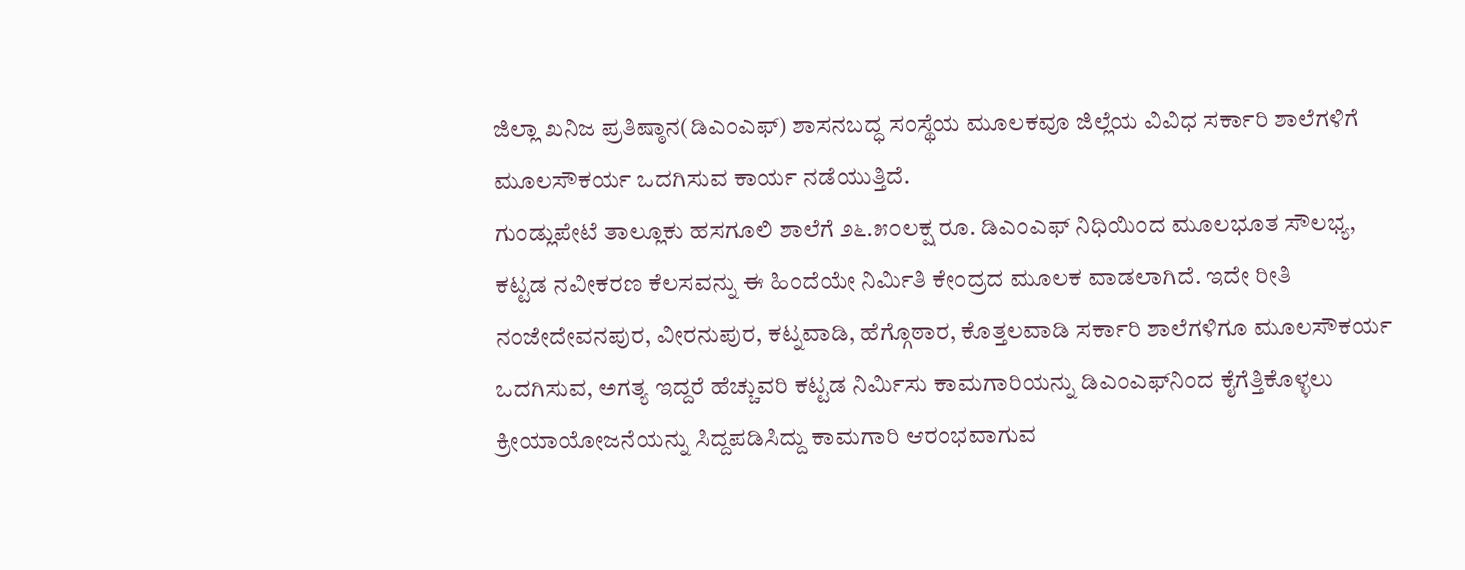ಜಿಲ್ಲಾ ಖನಿಜ ಪ್ರತಿಷ್ಠಾನ(ಡಿಎಂಎಫ್) ಶಾಸನಬದ್ಧ ಸಂಸ್ಥೆಯ ಮೂಲಕವೂ ಜಿಲ್ಲೆಯ ವಿವಿಧ ಸರ್ಕಾರಿ ಶಾಲೆಗಳಿಗೆ ಮೂಲಸೌಕರ್ಯ ಒದಗಿಸುವ ಕಾರ್ಯ ನಡೆಯುತ್ತಿದೆ.
ಗುಂಡ್ಲುಪೇಟೆ ತಾಲ್ಲೂಕು ಹಸಗೂಲಿ ಶಾಲೆಗೆ ೨೬.೫೦ಲಕ್ಷ ರೂ. ಡಿಎಂಎಫ್ ನಿಧಿಯಿಂದ ಮೂಲಭೂತ ಸೌಲಭ್ಯ, ಕಟ್ಟಡ ನವೀಕರಣ ಕೆಲಸವನ್ನು ಈ ಹಿಂದೆಯೇ ನಿರ್ಮಿತಿ ಕೇಂದ್ರದ ಮೂಲಕ ವಾಡಲಾಗಿದೆ. ಇದೇ ರೀತಿ ನಂಜೇದೇವನಪುರ, ವೀರನುಪುರ, ಕಟ್ನವಾಡಿ, ಹೆಗ್ಗೊಠಾರ, ಕೊತ್ತಲವಾಡಿ ಸರ್ಕಾರಿ ಶಾಲೆಗಳಿಗೂ ಮೂಲಸೌಕರ್ಯ ಒದಗಿಸುವ, ಅಗತ್ಯ ಇದ್ದರೆ ಹೆಚ್ಚುವರಿ ಕಟ್ಟಡ ನಿರ್ಮಿಸು ಕಾಮಗಾರಿಯನ್ನು ಡಿಎಂಎಫ್‌ನಿಂದ ಕೈಗೆತ್ತಿಕೊಳ್ಳಲು ಕ್ರೀಯಾಯೋಜನೆಯನ್ನು ಸಿದ್ದಪಡಿಸಿದ್ದು ಕಾಮಗಾರಿ ಆರಂಭವಾಗುವ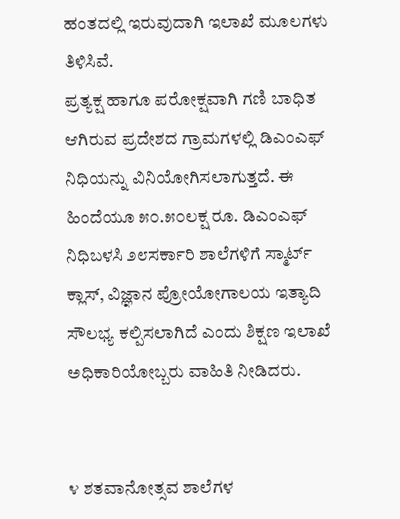ಹಂತದಲ್ಲಿ ಇರುವುದಾಗಿ ಇಲಾಖೆ ಮೂಲಗಳು ತಿಳಿಸಿವೆ.
ಪ್ರತ್ಯಕ್ಷ ಹಾಗೂ ಪರೋಕ್ಷವಾಗಿ ಗಣಿ ಬಾಧಿತ ಆಗಿರುವ ಪ್ರದೇಶದ ಗ್ರಾಮಗಳಲ್ಲಿ ಡಿಎಂಎಫ್ ನಿಧಿಯನ್ನು ವಿನಿಯೋಗಿಸಲಾಗುತ್ತದೆ. ಈ ಹಿಂದೆಯೂ ೫೦.೫೦ಲಕ್ಷ ರೂ. ಡಿಎಂಎಫ್ ನಿಧಿಬಳಸಿ ೨೮ಸರ್ಕಾರಿ ಶಾಲೆಗಳಿಗೆ ಸ್ಮಾರ್ಟ್ ಕ್ಲಾಸ್, ವಿಜ್ಞಾನ ಪ್ರೋಯೋಗಾಲಯ ಇತ್ಯಾದಿ ಸೌಲಭ್ಯ ಕಲ್ಪಿಸಲಾಗಿದೆ ಎಂದು ಶಿಕ್ಷಣ ಇಲಾಖೆ ಅಧಿಕಾರಿಯೋಬ್ಬರು ವಾಹಿತಿ ನೀಡಿದರು.


೪ ಶತವಾನೋತ್ಸವ ಶಾಲೆಗಳ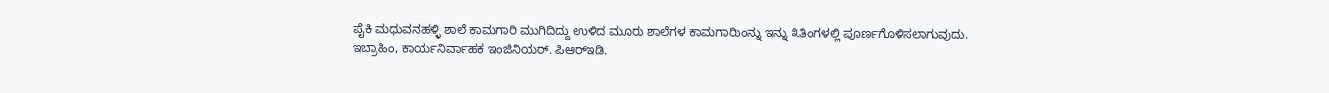ಪೈಕಿ ಮಧುವನಹಳ್ಳಿ ಶಾಲೆ ಕಾಮಗಾರಿ ಮುಗಿದಿದ್ದು ಉಳಿದ ಮೂರು ಶಾಲೆಗಳ ಕಾಮಗಾರಿುಂನ್ನು ಇನ್ನು ೩ತಿಂಗಳಲ್ಲಿ ಪೂರ್ಣಗೊಳಿಸಲಾಗುವುದು.
ಇಬ್ರಾಹಿಂ, ಕಾರ್ಯನಿರ್ವಾಹಕ ಇಂಜಿನಿಯರ್‌. ಪಿಆರ್‌ಇಡಿ.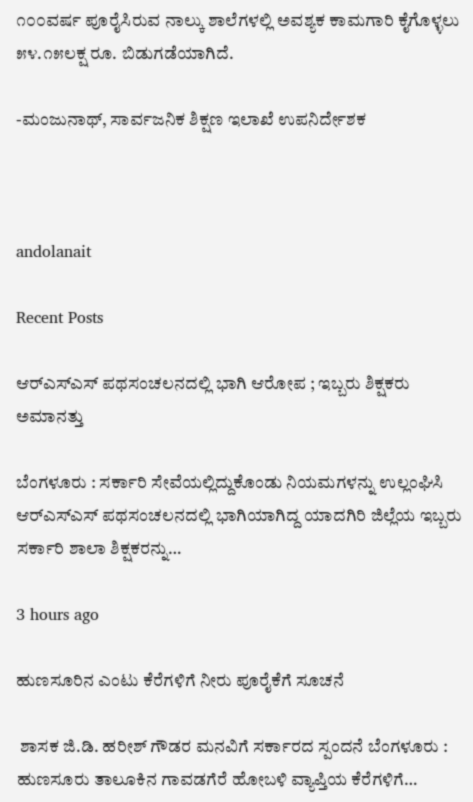೧೦೦ವರ್ಷ ಪೂರೈಸಿರುವ ನಾಲ್ಕು ಶಾಲೆಗಳಲ್ಲಿ ಅವಶ್ಯಕ ಕಾಮಗಾರಿ ಕೈಗೊಳ್ಳಲು ೫೪.೧೫ಲಕ್ಷ ರೂ. ಬಿಡುಗಡೆಯಾಗಿದೆ.

-ಮಂಜುನಾಥ್, ಸಾರ್ವಜನಿಕ ಶಿಕ್ಷಣ ಇಲಾಖೆ ಉಪನಿರ್ದೇಶಕ



andolanait

Recent Posts

ಆರ್‌ಎಸ್‌ಎಸ್ ಪಥಸಂಚಲನದಲ್ಲಿ ಭಾಗಿ ಆರೋಪ ; ಇಬ್ಬರು ಶಿಕ್ಷಕರು ಅಮಾನತ್ತು

ಬೆಂಗಳೂರು : ಸರ್ಕಾರಿ ಸೇವೆಯಲ್ಲಿದ್ದುಕೊಂಡು ನಿಯಮಗಳನ್ನು ಉಲ್ಲಂಘಿಸಿ ಆರ್‌ಎಸ್‌ಎಸ್ ಪಥಸಂಚಲನದಲ್ಲಿ ಭಾಗಿಯಾಗಿದ್ದ ಯಾದಗಿರಿ ಜಿಲ್ಲೆಯ ಇಬ್ಬರು ಸರ್ಕಾರಿ ಶಾಲಾ ಶಿಕ್ಷಕರನ್ನು…

3 hours ago

ಹುಣಸೂರಿನ ಎಂಟು ಕೆರೆಗಳಿಗೆ ನೀರು ಪೂರೈಕೆಗೆ ಸೂಚನೆ

 ಶಾಸಕ ಜಿ.ಡಿ. ಹರೀಶ್‌ ಗೌಡರ ಮನವಿಗೆ ಸರ್ಕಾರದ ಸ್ಪಂದನೆ ಬೆಂಗಳೂರು : ಹುಣಸೂರು ತಾಲೂಕಿನ ಗಾವಡಗೆರೆ ಹೋಬಳಿ ವ್ಯಾಪ್ತಿಯ ಕೆರೆಗಳಿಗೆ…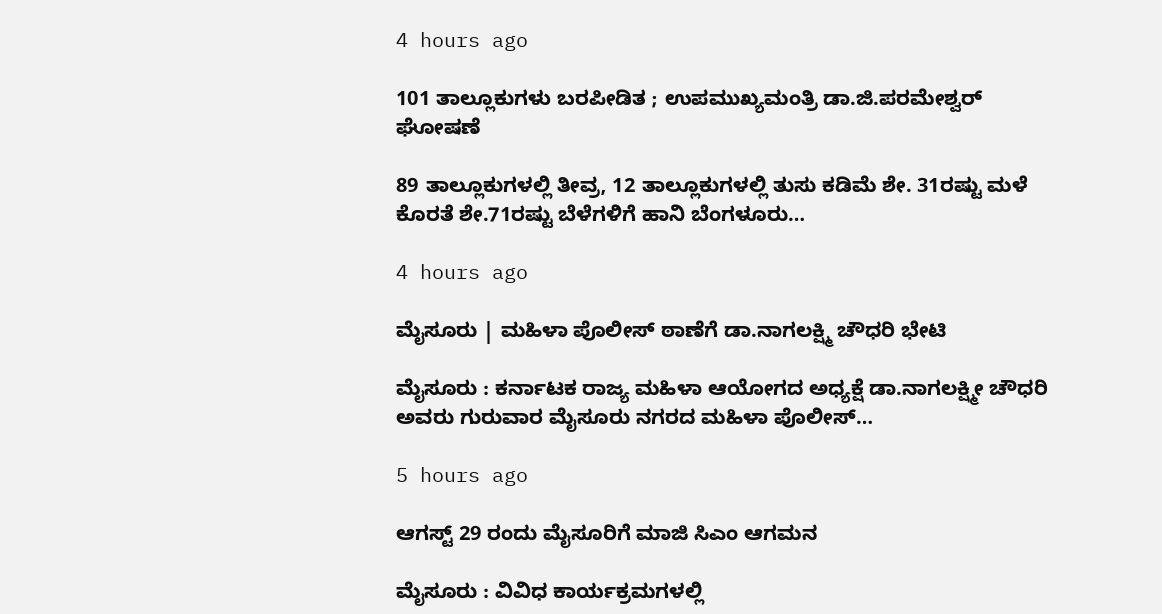4 hours ago

101 ತಾಲ್ಲೂಕುಗಳು ಬರಪೀಡಿತ ; ಉಪಮುಖ್ಯಮಂತ್ರಿ ಡಾ.ಜಿ.ಪರಮೇಶ್ವರ್ ಘೋಷಣೆ

89 ತಾಲ್ಲೂಕುಗಳಲ್ಲಿ ತೀವ್ರ, 12 ತಾಲ್ಲೂಕುಗಳಲ್ಲಿ ತುಸು ಕಡಿಮೆ ಶೇ. 31ರಷ್ಟು ಮಳೆ ಕೊರತೆ ಶೇ.71ರಷ್ಟು ಬೆಳೆಗಳಿಗೆ ಹಾನಿ ಬೆಂಗಳೂರು…

4 hours ago

ಮೈಸೂರು | ಮಹಿಳಾ ಪೊಲೀಸ್‌ ಠಾಣೆಗೆ ಡಾ.ನಾಗಲಕ್ಷ್ಮಿ ಚೌಧರಿ ಭೇಟಿ

ಮೈಸೂರು : ಕರ್ನಾಟಕ ರಾಜ್ಯ ಮಹಿಳಾ ಆಯೋಗದ ಅಧ್ಯಕ್ಷೆ ಡಾ.ನಾಗಲಕ್ಷ್ಮೀ ಚೌಧರಿ ಅವರು ಗುರುವಾರ ಮೈಸೂರು ನಗರದ ಮಹಿಳಾ ಪೊಲೀಸ್…

5 hours ago

ಆಗಸ್ಟ್‌ 29 ರಂದು ಮೈಸೂರಿಗೆ ಮಾಜಿ ಸಿಎಂ ಆಗಮನ

ಮೈಸೂರು : ವಿವಿಧ ಕಾರ್ಯಕ್ರಮಗಳಲ್ಲಿ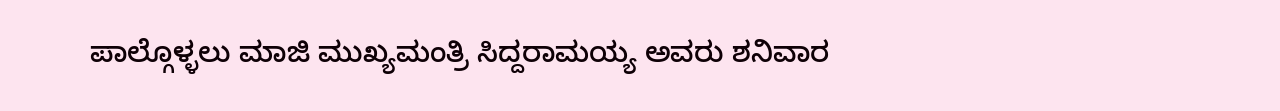ಪಾಲ್ಗೊಳ್ಳಲು ಮಾಜಿ ಮುಖ್ಯಮಂತ್ರಿ ಸಿದ್ದರಾಮಯ್ಯ ಅವರು ಶನಿವಾರ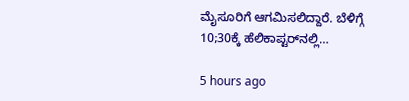ಮೈಸೂರಿಗೆ ಆಗಮಿಸಲಿದ್ದಾರೆ. ಬೆಳಿಗ್ಗೆ 10;30ಕ್ಕೆ ಹೆಲಿಕಾಪ್ಟರ್‌ನಲ್ಲಿ…

5 hours ago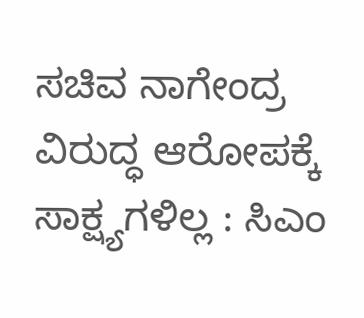ಸಚಿವ ನಾಗೇಂದ್ರ ವಿರುದ್ಧ ಆರೋಪಕ್ಕೆ ಸಾಕ್ಷ್ಯಗಳಿಲ್ಲ : ಸಿಎಂ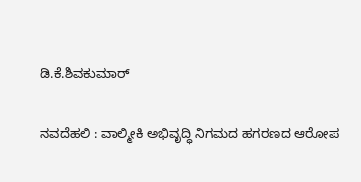ಡಿ.ಕೆ.ಶಿವಕುಮಾರ್‌

ನವದೆಹಲಿ : ವಾಲ್ಮೀಕಿ ಅಭಿವೃದ್ಧಿ ನಿಗಮದ ಹಗರಣದ ಆರೋಪ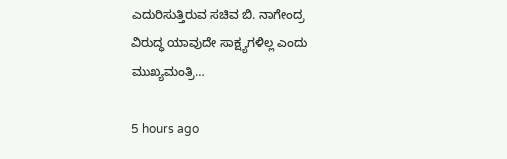ಎದುರಿಸುತ್ತಿರುವ ಸಚಿವ ಬಿ. ನಾಗೇಂದ್ರ ವಿರುದ್ಧ ಯಾವುದೇ ಸಾಕ್ಷ್ಯಗಳಿಲ್ಲ ಎಂದು ಮುಖ್ಯಮಂತ್ರಿ…

5 hours ago